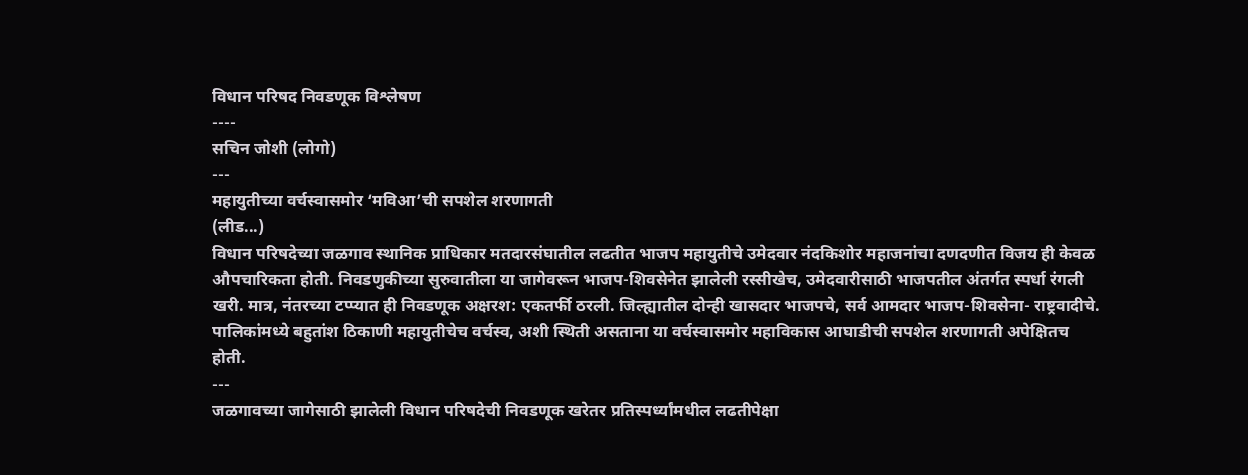विधान परिषद निवडणूक विश्लेषण
----
सचिन जोशी (लोगो)
---
महायुतीच्या वर्चस्वासमोर ‘मविआ’ची सपशेल शरणागती
(लीड...)
विधान परिषदेच्या जळगाव स्थानिक प्राधिकार मतदारसंघातील लढतीत भाजप महायुतीचे उमेदवार नंदकिशोर महाजनांचा दणदणीत विजय ही केवळ औपचारिकता होती. निवडणुकीच्या सुरुवातीला या जागेवरून भाजप-शिवसेनेत झालेली रस्सीखेच, उमेदवारीसाठी भाजपतील अंतर्गत स्पर्धा रंगली खरी. मात्र, नंतरच्या टप्प्यात ही निवडणूक अक्षरश: एकतर्फी ठरली. जिल्ह्यातील दोन्ही खासदार भाजपचे, सर्व आमदार भाजप-शिवसेना- राष्ट्रवादीचे. पालिकांमध्ये बहुतांश ठिकाणी महायुतीचेच वर्चस्व, अशी स्थिती असताना या वर्चस्वासमोर महाविकास आघाडीची सपशेल शरणागती अपेक्षितच होती.
---
जळगावच्या जागेसाठी झालेली विधान परिषदेची निवडणूक खरेतर प्रतिस्पर्ध्यांमधील लढतीपेक्षा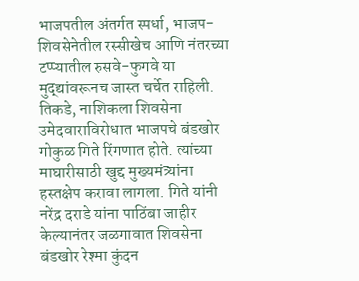भाजपतील अंतर्गत स्पर्धा, भाजप-शिवसेनेतील रस्सीखेच आणि नंतरच्या टप्प्यातील रुसवे-फुगवे या मुद्द्यांवरूनच जास्त चर्चेत राहिली. तिकडे, नाशिकला शिवसेना उमेदवाराविरोधात भाजपचे बंडखोर गोकुळ गिते रिंगणात होते. त्यांच्या माघारीसाठी खुद्द मुख्यमंत्र्यांना हस्तक्षेप करावा लागला. गिते यांनी नरेंद्र दराडे यांना पाठिंबा जाहीर केल्यानंतर जळगावात शिवसेना बंडखोर रेश्मा कुंदन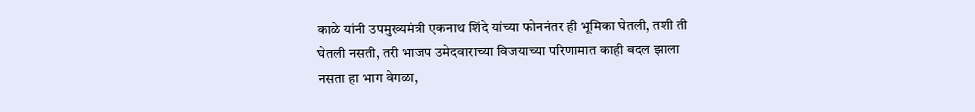काळे यांनी उपमुख्यमंत्री एकनाथ शिंदे यांच्या फोननंतर ही भूमिका घेतली, तशी ती घेतली नसती, तरी भाजप उमेदवाराच्या विजयाच्या परिणामात काही बदल झाला नसता हा भाग वेगळा,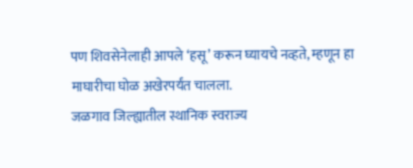पण शिवसेनेलाही आपले ‘हसू’ करून घ्यायचे नव्हते, म्हणून हा माघारीचा घोळ अखेरपर्यंत चालला.
जळगाव जिल्ह्यातील स्थानिक स्वराज्य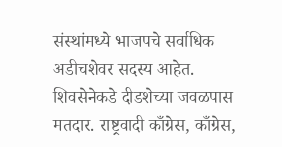संस्थांमध्ये भाजपचे सर्वाधिक अडीचशेवर सदस्य आहेत. शिवसेनेकडे दीडशेच्या जवळपास मतदार. राष्ट्रवादी काँग्रेस, काँग्रेस,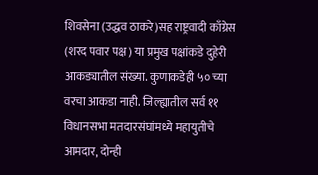शिवसेना (उद्धव ठाकरे)सह राष्ट्रवादी काँग्रेस (शरद पवार पक्ष) या प्रमुख पक्षांकडे दुहेरी आकड्यातील संख्या. कुणाकडेही ५० च्या वरचा आकडा नाही. जिल्ह्यातील सर्व ११ विधानसभा मतदारसंघांमध्ये महायुतीचे आमदार, दोन्ही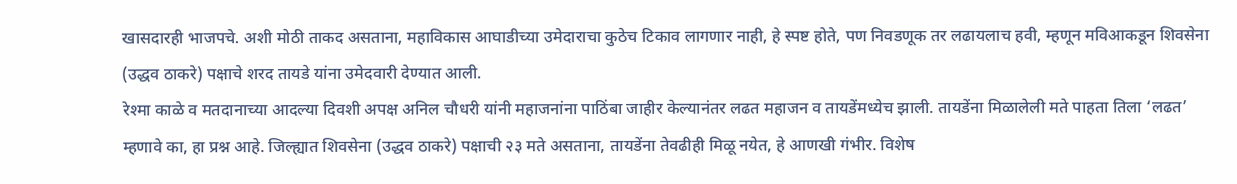खासदारही भाजपचे. अशी मोठी ताकद असताना, महाविकास आघाडीच्या उमेदाराचा कुठेच टिकाव लागणार नाही, हे स्पष्ट होते, पण निवडणूक तर लढायलाच हवी, म्हणून मविआकडून शिवसेना (उद्धव ठाकरे) पक्षाचे शरद तायडे यांना उमेदवारी देण्यात आली.
रेश्मा काळे व मतदानाच्या आदल्या दिवशी अपक्ष अनिल चौधरी यांनी महाजनांना पाठिंबा जाहीर केल्यानंतर लढत महाजन व तायडेंमध्येच झाली. तायडेंना मिळालेली मते पाहता तिला ‘लढत’ म्हणावे का, हा प्रश्न आहे. जिल्ह्यात शिवसेना (उद्धव ठाकरे) पक्षाची २३ मते असताना, तायडेंना तेवढीही मिळू नयेत, हे आणखी गंभीर. विशेष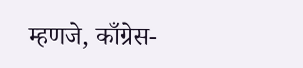म्हणजे, काँग्रेस-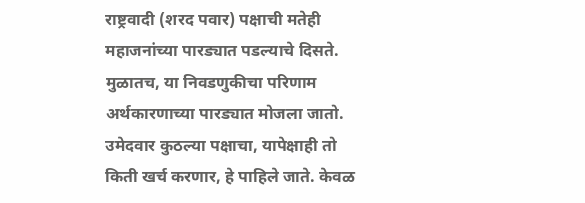राष्ट्रवादी (शरद पवार) पक्षाची मतेही महाजनांच्या पारड्यात पडल्याचे दिसते. मुळातच, या निवडणुकीचा परिणाम अर्थकारणाच्या पारड्यात मोजला जातो. उमेदवार कुठल्या पक्षाचा, यापेक्षाही तो किती खर्च करणार, हे पाहिले जाते. केवळ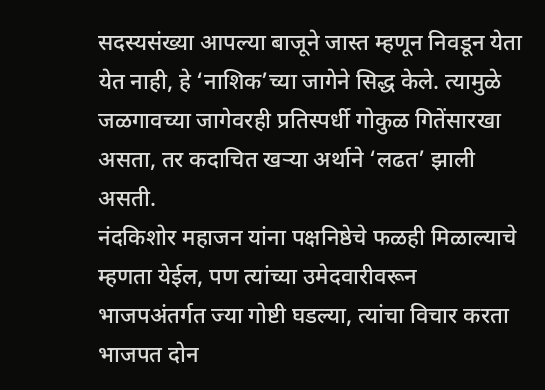सदस्यसंख्या आपल्या बाजूने जास्त म्हणून निवडून येता येत नाही, हे ‘नाशिक’च्या जागेने सिद्ध केले. त्यामुळे जळगावच्या जागेवरही प्रतिस्पर्धी गोकुळ गितेंसारखा असता, तर कदाचित खऱ्या अर्थाने ‘लढत’ झाली असती.
नंदकिशोर महाजन यांना पक्षनिष्ठेचे फळही मिळाल्याचे म्हणता येईल, पण त्यांच्या उमेदवारीवरून भाजपअंतर्गत ज्या गोष्टी घडल्या, त्यांचा विचार करता भाजपत दोन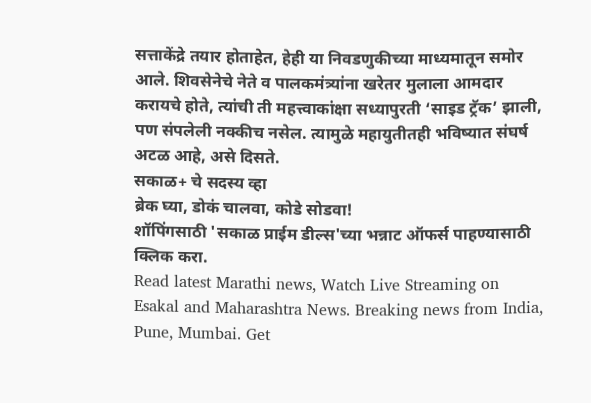सत्ताकेंद्रे तयार होताहेत, हेही या निवडणुकीच्या माध्यमातून समोर आले. शिवसेनेचे नेते व पालकमंत्र्यांना खरेतर मुलाला आमदार करायचे होते, त्यांची ती महत्त्वाकांक्षा सध्यापुरती ‘साइड ट्रॅक’ झाली, पण संपलेली नक्कीच नसेल. त्यामुळे महायुतीतही भविष्यात संघर्ष अटळ आहे, असे दिसते.
सकाळ+ चे सदस्य व्हा
ब्रेक घ्या, डोकं चालवा, कोडे सोडवा!
शॉपिंगसाठी 'सकाळ प्राईम डील्स'च्या भन्नाट ऑफर्स पाहण्यासाठी क्लिक करा.
Read latest Marathi news, Watch Live Streaming on Esakal and Maharashtra News. Breaking news from India, Pune, Mumbai. Get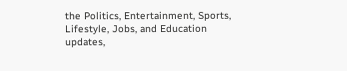the Politics, Entertainment, Sports, Lifestyle, Jobs, and Education updates,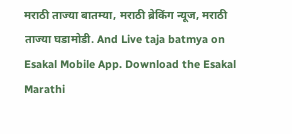मराठी ताज्या बातम्या, मराठी ब्रेकिंग न्यूज, मराठी ताज्या घडामोडी. And Live taja batmya on Esakal Mobile App. Download the Esakal Marathi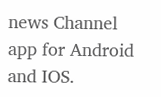news Channel app for Android and IOS.